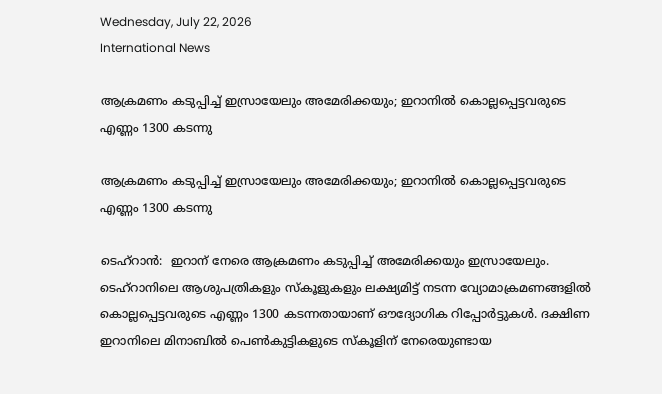Wednesday, July 22, 2026
International News

ആക്രമണം കടുപ്പിച്ച് ഇസ്രായേലും അമേരിക്കയും; ഇറാനില്‍ കൊല്ലപ്പെട്ടവരുടെ എണ്ണം 1300 കടന്നു

ആക്രമണം കടുപ്പിച്ച് ഇസ്രായേലും അമേരിക്കയും; ഇറാനില്‍ കൊല്ലപ്പെട്ടവരുടെ എണ്ണം 1300 കടന്നു

ടെഹ്‌റാന്‍:  ഇറാന് നേരെ ആക്രമണം കടുപ്പിച്ച് അമേരിക്കയും ഇസ്രായേലും.  ടെഹ്റാനിലെ ആശുപത്രികളും സ്‌കൂളുകളും ലക്ഷ്യമിട്ട് നടന്ന വ്യോമാക്രമണങ്ങളില്‍ കൊല്ലപ്പെട്ടവരുടെ എണ്ണം 1300 കടന്നതായാണ് ഔദ്യോഗിക റിപ്പോര്‍ട്ടുകള്‍. ദക്ഷിണ ഇറാനിലെ മിനാബില്‍ പെണ്‍കുട്ടികളുടെ സ്‌കൂളിന് നേരെയുണ്ടായ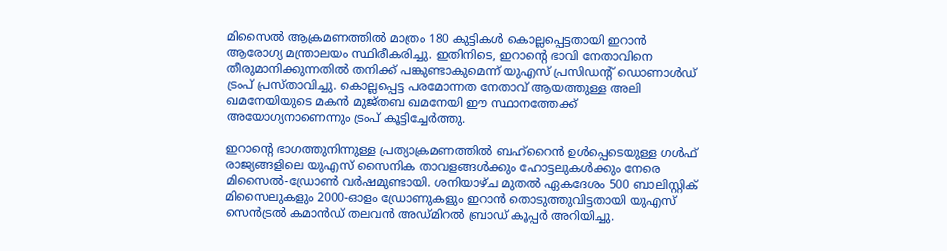മിസൈല്‍ ആക്രമണത്തില്‍ മാത്രം 180 കുട്ടികള്‍ കൊല്ലപ്പെട്ടതായി ഇറാന്‍ ആരോഗ്യ മന്ത്രാലയം സ്ഥിരീകരിച്ചു. ഇതിനിടെ, ഇറാന്റെ ഭാവി നേതാവിനെ തീരുമാനിക്കുന്നതില്‍ തനിക്ക് പങ്കുണ്ടാകുമെന്ന് യുഎസ് പ്രസിഡന്റ് ഡൊണാള്‍ഡ് ട്രംപ് പ്രസ്താവിച്ചു. കൊല്ലപ്പെട്ട പരമോന്നത നേതാവ് ആയത്തുള്ള അലി ഖമനേയിയുടെ മകന്‍ മുജ്തബ ഖമനേയി ഈ സ്ഥാനത്തേക്ക് അയോഗ്യനാണെന്നും ട്രംപ് കൂട്ടിച്ചേര്‍ത്തു.

ഇറാന്റെ ഭാഗത്തുനിന്നുള്ള പ്രത്യാക്രമണത്തില്‍ ബഹ്റൈന്‍ ഉള്‍പ്പെടെയുള്ള ഗള്‍ഫ് രാജ്യങ്ങളിലെ യുഎസ് സൈനിക താവളങ്ങള്‍ക്കും ഹോട്ടലുകള്‍ക്കും നേരെ മിസൈല്‍-ഡ്രോണ്‍ വര്‍ഷമുണ്ടായി. ശനിയാഴ്ച മുതല്‍ ഏകദേശം 500 ബാലിസ്റ്റിക് മിസൈലുകളും 2000-ഓളം ഡ്രോണുകളും ഇറാന്‍ തൊടുത്തുവിട്ടതായി യുഎസ് സെന്‍ട്രല്‍ കമാന്‍ഡ് തലവന്‍ അഡ്മിറല്‍ ബ്രാഡ് കൂപ്പര്‍ അറിയിച്ചു.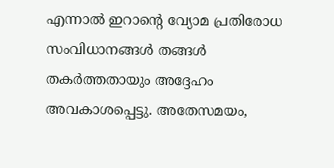എന്നാല്‍ ഇറാന്റെ വ്യോമ പ്രതിരോധ സംവിധാനങ്ങള്‍ തങ്ങള്‍ തകര്‍ത്തതായും അദ്ദേഹം അവകാശപ്പെട്ടു. അതേസമയം,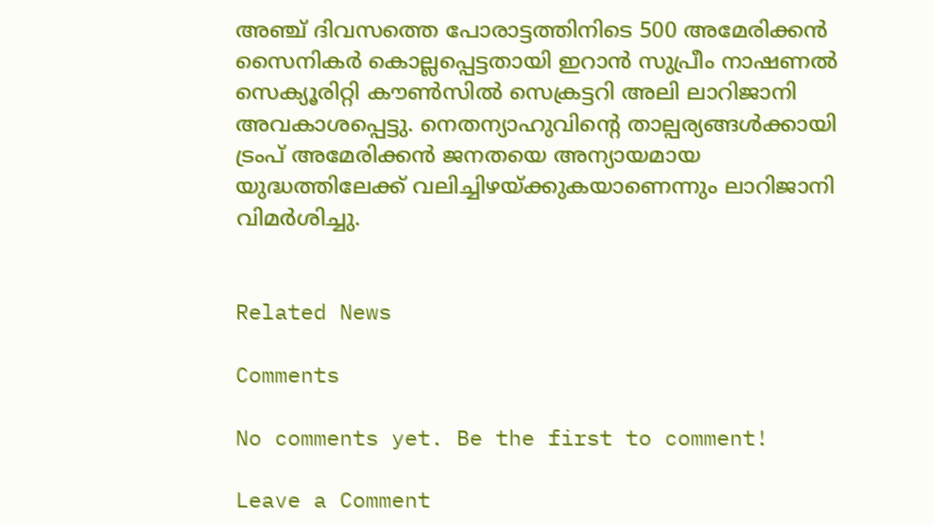അഞ്ച് ദിവസത്തെ പോരാട്ടത്തിനിടെ 500 അമേരിക്കന്‍ സൈനികര്‍ കൊല്ലപ്പെട്ടതായി ഇറാന്‍ സുപ്രീം നാഷണല്‍ സെക്യൂരിറ്റി കൗണ്‍സില്‍ സെക്രട്ടറി അലി ലാറിജാനി അവകാശപ്പെട്ടു. നെതന്യാഹുവിന്റെ താല്പര്യങ്ങള്‍ക്കായി ട്രംപ് അമേരിക്കന്‍ ജനതയെ അന്യായമായ യുദ്ധത്തിലേക്ക് വലിച്ചിഴയ്ക്കുകയാണെന്നും ലാറിജാനി വിമര്‍ശിച്ചു.


Related News

Comments

No comments yet. Be the first to comment!

Leave a Comment